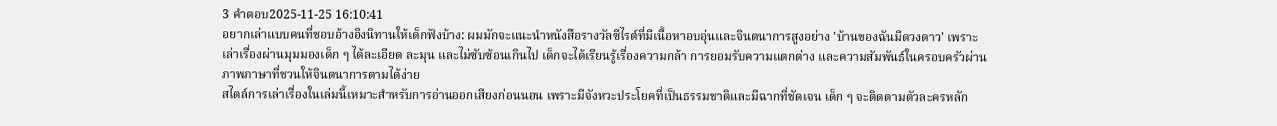3 คำตอบ2025-11-25 16:10:41
อยากเล่าแบบคนที่ชอบอ้างอิงนิทานให้เด็กฟังบ้าง: ผมมักจะแนะนำหนังสือรางวัลซีไรต์ที่มีเนื้อหาอบอุ่นและจินตนาการสูงอย่าง 'บ้านของฉันมีดวงดาว' เพราะเล่าเรื่องผ่านมุมมองเด็ก ๆ ได้ละเอียด ละมุน และไม่ซับซ้อนเกินไป เด็กจะได้เรียนรู้เรื่องความกล้า การยอมรับความแตกต่าง และความสัมพันธ์ในครอบครัวผ่านภาพภาษาที่ชวนให้จินตนาการตามได้ง่าย
สไตล์การเล่าเรื่องในเล่มนี้เหมาะสำหรับการอ่านออกเสียงก่อนนอน เพราะมีจังหวะประโยคที่เป็นธรรมชาติและมีฉากที่ชัดเจน เด็ก ๆ จะติดตามตัวละครหลัก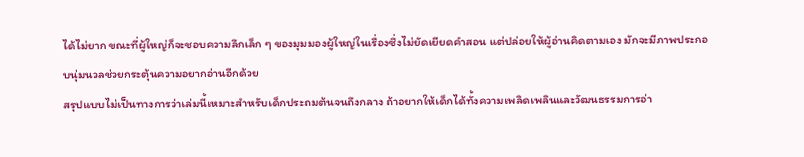ได้ไม่ยาก ขณะที่ผู้ใหญ่ก็จะชอบความลึกเล็ก ๆ ของมุมมองผู้ใหญ่ในเรื่องซึ่งไม่ยัดเยียดคำสอน แต่ปล่อยให้ผู้อ่านคิดตามเอง มักจะมีภาพประกอบนุ่มนวลช่วยกระตุ้นความอยากอ่านอีกด้วย
สรุปแบบไม่เป็นทางการว่าเล่มนี้เหมาะสำหรับเด็กประถมต้นจนถึงกลาง ถ้าอยากให้เด็กได้ทั้งความเพลิดเพลินและวัฒนธรรมการอ่า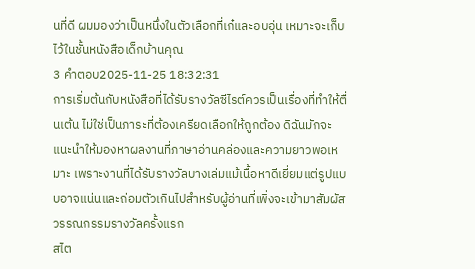นที่ดี ผมมองว่าเป็นหนึ่งในตัวเลือกที่เก๋และอบอุ่น เหมาะจะเก็บไว้ในชั้นหนังสือเด็กบ้านคุณ
3 คำตอบ2025-11-25 18:32:31
การเริ่มต้นกับหนังสือที่ได้รับรางวัลซีไรต์ควรเป็นเรื่องที่ทำให้ตื่นเต้น ไม่ใช่เป็นภาระที่ต้องเครียดเลือกให้ถูกต้อง ดิฉันมักจะแนะนำให้มองหาผลงานที่ภาษาอ่านคล่องและความยาวพอเหมาะ เพราะงานที่ได้รับรางวัลบางเล่มแม้เนื้อหาดีเยี่ยมแต่รูปแบบอาจแน่นและถ่อมตัวเกินไปสำหรับผู้อ่านที่เพิ่งจะเข้ามาสัมผัสวรรณกรรมรางวัลครั้งแรก
สไต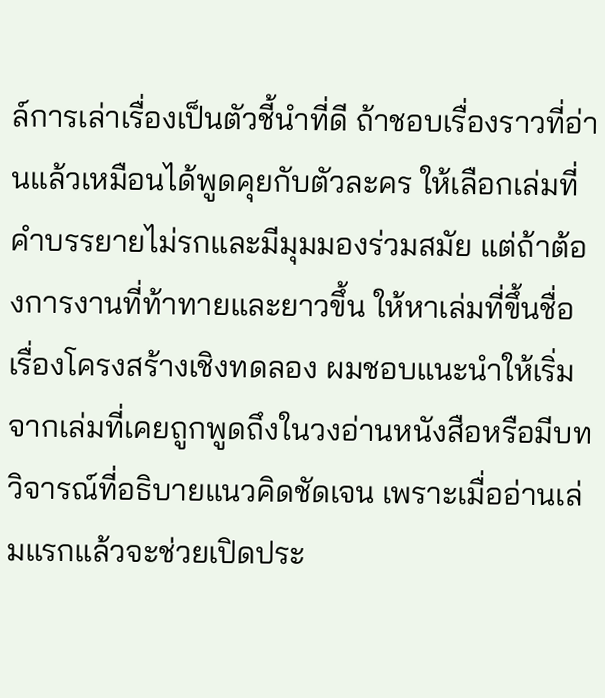ล์การเล่าเรื่องเป็นตัวชี้นำที่ดี ถ้าชอบเรื่องราวที่อ่านแล้วเหมือนได้พูดคุยกับตัวละคร ให้เลือกเล่มที่คำบรรยายไม่รกและมีมุมมองร่วมสมัย แต่ถ้าต้องการงานที่ท้าทายและยาวขึ้น ให้หาเล่มที่ขึ้นชื่อเรื่องโครงสร้างเชิงทดลอง ผมชอบแนะนำให้เริ่มจากเล่มที่เคยถูกพูดถึงในวงอ่านหนังสือหรือมีบทวิจารณ์ที่อธิบายแนวคิดชัดเจน เพราะเมื่ออ่านเล่มแรกแล้วจะช่วยเปิดประ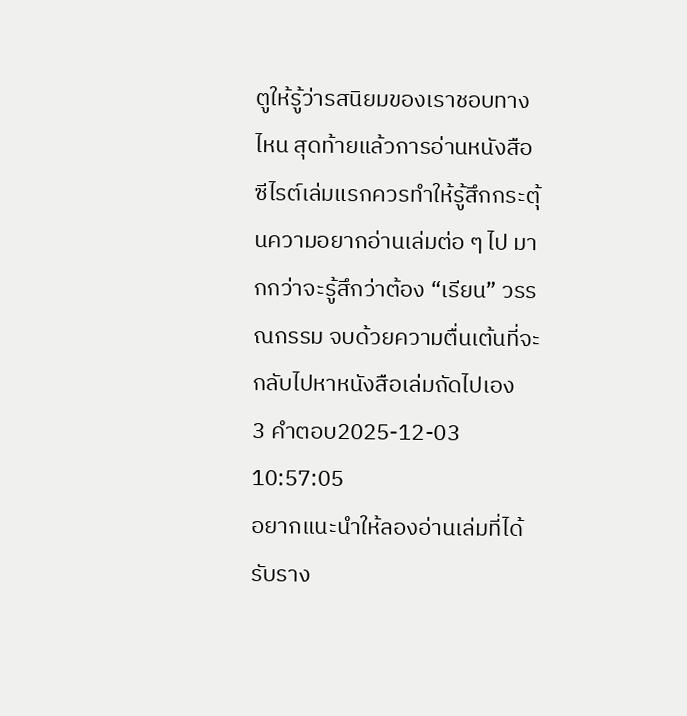ตูให้รู้ว่ารสนิยมของเราชอบทางไหน สุดท้ายแล้วการอ่านหนังสือซีไรต์เล่มแรกควรทำให้รู้สึกกระตุ้นความอยากอ่านเล่มต่อ ๆ ไป มากกว่าจะรู้สึกว่าต้อง “เรียน” วรรณกรรม จบด้วยความตื่นเต้นที่จะกลับไปหาหนังสือเล่มถัดไปเอง
3 คำตอบ2025-12-03 10:57:05
อยากแนะนำให้ลองอ่านเล่มที่ได้รับราง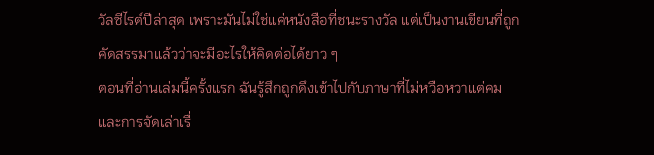วัลซีไรต์ปีล่าสุด เพราะมันไม่ใช่แค่หนังสือที่ชนะรางวัล แต่เป็นงานเขียนที่ถูกคัดสรรมาแล้วว่าจะมีอะไรให้คิดต่อได้ยาว ๆ
ตอนที่อ่านเล่มนี้ครั้งแรก ฉันรู้สึกถูกดึงเข้าไปกับภาษาที่ไม่หวือหวาแต่คม และการจัดเล่าเรื่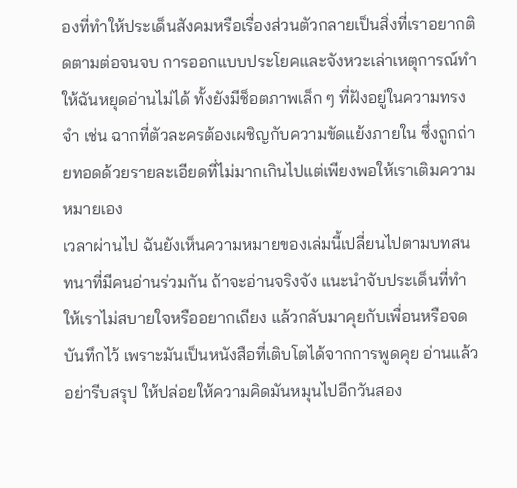องที่ทำให้ประเด็นสังคมหรือเรื่องส่วนตัวกลายเป็นสิ่งที่เราอยากติดตามต่อจนจบ การออกแบบประโยคและจังหวะเล่าเหตุการณ์ทำให้ฉันหยุดอ่านไม่ได้ ทั้งยังมีช็อตภาพเล็ก ๆ ที่ฝังอยู่ในความทรงจำ เช่น ฉากที่ตัวละครต้องเผชิญกับความขัดแย้งภายใน ซึ่งถูกถ่ายทอดด้วยรายละเอียดที่ไม่มากเกินไปแต่เพียงพอให้เราเติมความหมายเอง
เวลาผ่านไป ฉันยังเห็นความหมายของเล่มนี้เปลี่ยนไปตามบทสนทนาที่มีคนอ่านร่วมกัน ถ้าจะอ่านจริงจัง แนะนำจับประเด็นที่ทำให้เราไม่สบายใจหรืออยากเถียง แล้วกลับมาคุยกับเพื่อนหรือจดบันทึกไว้ เพราะมันเป็นหนังสือที่เติบโตได้จากการพูดคุย อ่านแล้วอย่ารีบสรุป ให้ปล่อยให้ความคิดมันหมุนไปอีกวันสอง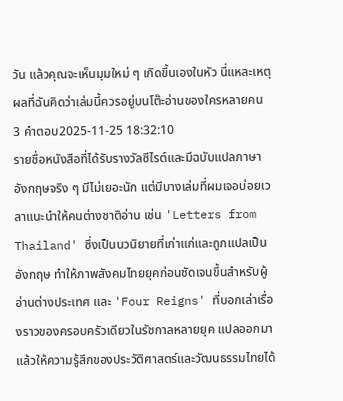วัน แล้วคุณจะเห็นมุมใหม่ ๆ เกิดขึ้นเองในหัว นี่แหละเหตุผลที่ฉันคิดว่าเล่มนี้ควรอยู่บนโต๊ะอ่านของใครหลายคน
3 คำตอบ2025-11-25 18:32:10
รายชื่อหนังสือที่ได้รับรางวัลซีไรต์และมีฉบับแปลภาษาอังกฤษจริง ๆ มีไม่เยอะนัก แต่มีบางเล่มที่ผมเจอบ่อยเวลาแนะนำให้คนต่างชาติอ่าน เช่น 'Letters from Thailand' ซึ่งเป็นนวนิยายที่เก่าแก่และถูกแปลเป็นอังกฤษ ทำให้ภาพสังคมไทยยุคก่อนชัดเจนขึ้นสำหรับผู้อ่านต่างประเทศ และ 'Four Reigns' ที่บอกเล่าเรื่องราวของครอบครัวเดียวในรัชกาลหลายยุค แปลออกมาแล้วให้ความรู้สึกของประวัติศาสตร์และวัฒนธรรมไทยได้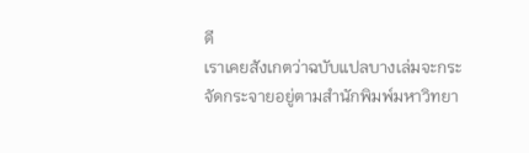ดี
เราเคยสังเกตว่าฉบับแปลบางเล่มจะกระจัดกระจายอยู่ตามสำนักพิมพ์มหาวิทยา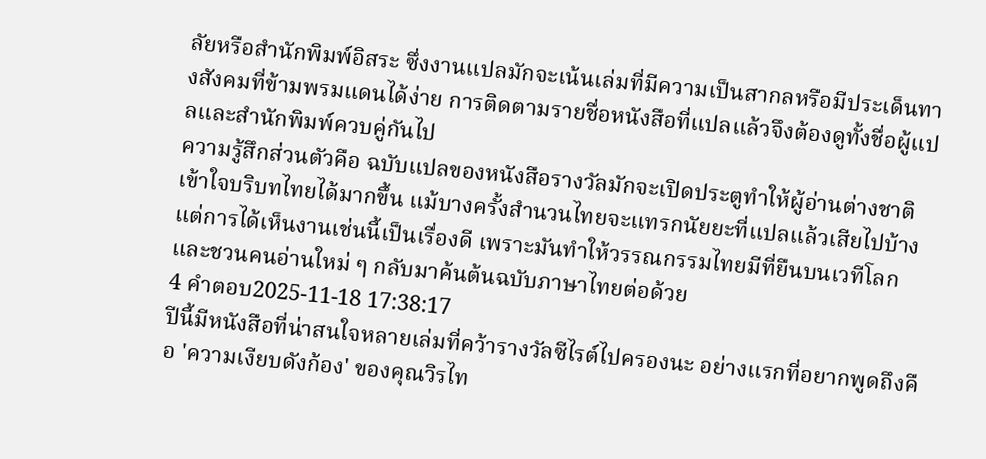ลัยหรือสำนักพิมพ์อิสระ ซึ่งงานแปลมักจะเน้นเล่มที่มีความเป็นสากลหรือมีประเด็นทางสังคมที่ข้ามพรมแดนได้ง่าย การติดตามรายชื่อหนังสือที่แปลแล้วจึงต้องดูทั้งชื่อผู้แปลและสำนักพิมพ์ควบคู่กันไป
ความรู้สึกส่วนตัวคือ ฉบับแปลของหนังสือรางวัลมักจะเปิดประตูทำให้ผู้อ่านต่างชาติเข้าใจบริบทไทยได้มากขึ้น แม้บางครั้งสำนวนไทยจะแทรกนัยยะที่แปลแล้วเสียไปบ้าง แต่การได้เห็นงานเช่นนี้เป็นเรื่องดี เพราะมันทำให้วรรณกรรมไทยมีที่ยืนบนเวทีโลกและชวนคนอ่านใหม่ ๆ กลับมาค้นต้นฉบับภาษาไทยต่อด้วย
4 คำตอบ2025-11-18 17:38:17
ปีนี้มีหนังสือที่น่าสนใจหลายเล่มที่คว้ารางวัลซีไรต์ไปครองนะ อย่างแรกที่อยากพูดถึงคือ 'ความเงียบดังก้อง' ของคุณวิรไท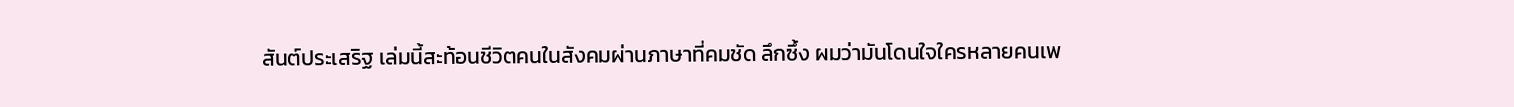สันต์ประเสริฐ เล่มนี้สะท้อนชีวิตคนในสังคมผ่านภาษาที่คมชัด ลึกซึ้ง ผมว่ามันโดนใจใครหลายคนเพ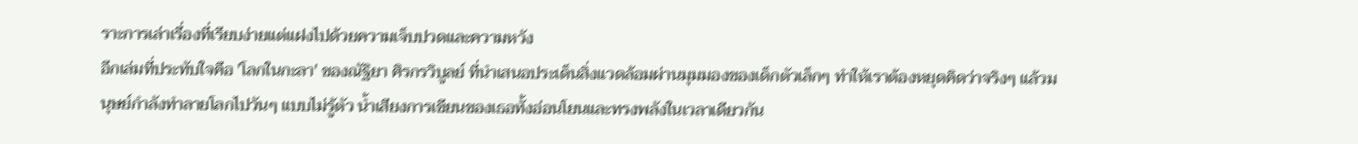ราะการเล่าเรื่องที่เรียบง่ายแต่แฝงไปด้วยความเจ็บปวดและความหวัง
อีกเล่มที่ประทับใจคือ 'โลกในกะลา' ของณัฐิยา ศิรกรวิบูลย์ ที่นำเสนอประเด็นสิ่งแวดล้อมผ่านมุมมองของเด็กตัวเล็กๆ ทำให้เราต้องหยุดคิดว่าจริงๆ แล้วมนุษย์กำลังทำลายโลกไปวันๆ แบบไม่รู้ตัว น้ำเสียงการเขียนของเธอทั้งอ่อนโยนและทรงพลังในเวลาเดียวกัน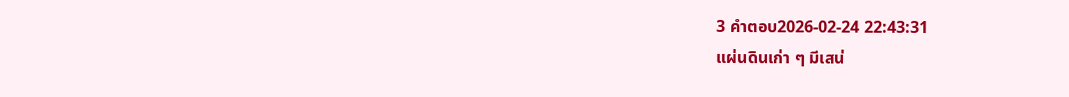3 คำตอบ2026-02-24 22:43:31
แผ่นดินเก่า ๆ มีเสน่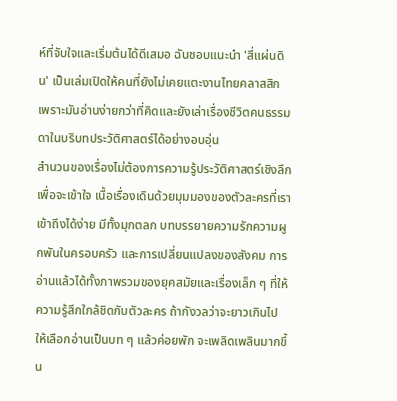ห์ที่จับใจและเริ่มต้นได้ดีเสมอ ฉันชอบแนะนำ 'สี่แผ่นดิน' เป็นเล่มเปิดให้คนที่ยังไม่เคยแตะงานไทยคลาสสิก เพราะมันอ่านง่ายกว่าที่คิดและยังเล่าเรื่องชีวิตคนธรรมดาในบริบทประวัติศาสตร์ได้อย่างอบอุ่น
สำนวนของเรื่องไม่ต้องการความรู้ประวัติศาสตร์เชิงลึกเพื่อจะเข้าใจ เนื้อเรื่องเดินด้วยมุมมองของตัวละครที่เราเข้าถึงได้ง่าย มีทั้งมุกตลก บทบรรยายความรักความผูกพันในครอบครัว และการเปลี่ยนแปลงของสังคม การอ่านแล้วได้ทั้งภาพรวมของยุคสมัยและเรื่องเล็ก ๆ ที่ให้ความรู้สึกใกล้ชิดกับตัวละคร ถ้ากังวลว่าจะยาวเกินไป ให้เลือกอ่านเป็นบท ๆ แล้วค่อยพัก จะเพลิดเพลินมากขึ้น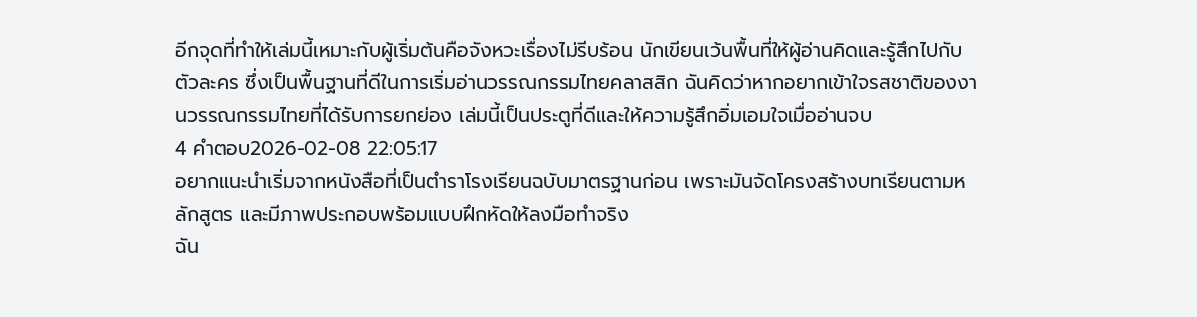อีกจุดที่ทำให้เล่มนี้เหมาะกับผู้เริ่มต้นคือจังหวะเรื่องไม่รีบร้อน นักเขียนเว้นพื้นที่ให้ผู้อ่านคิดและรู้สึกไปกับตัวละคร ซึ่งเป็นพื้นฐานที่ดีในการเริ่มอ่านวรรณกรรมไทยคลาสสิก ฉันคิดว่าหากอยากเข้าใจรสชาติของงานวรรณกรรมไทยที่ได้รับการยกย่อง เล่มนี้เป็นประตูที่ดีและให้ความรู้สึกอิ่มเอมใจเมื่ออ่านจบ
4 คำตอบ2026-02-08 22:05:17
อยากแนะนำเริ่มจากหนังสือที่เป็นตำราโรงเรียนฉบับมาตรฐานก่อน เพราะมันจัดโครงสร้างบทเรียนตามหลักสูตร และมีภาพประกอบพร้อมแบบฝึกหัดให้ลงมือทำจริง
ฉัน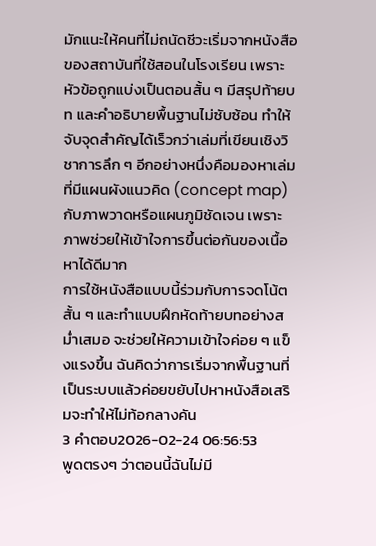มักแนะให้คนที่ไม่ถนัดชีวะเริ่มจากหนังสือของสถาบันที่ใช้สอนในโรงเรียน เพราะหัวข้อถูกแบ่งเป็นตอนสั้น ๆ มีสรุปท้ายบท และคำอธิบายพื้นฐานไม่ซับซ้อน ทำให้จับจุดสำคัญได้เร็วกว่าเล่มที่เขียนเชิงวิชาการลึก ๆ อีกอย่างหนึ่งคือมองหาเล่มที่มีแผนผังแนวคิด (concept map) กับภาพวาดหรือแผนภูมิชัดเจน เพราะภาพช่วยให้เข้าใจการขึ้นต่อกันของเนื้อหาได้ดีมาก
การใช้หนังสือแบบนี้ร่วมกับการจดโน้ตสั้น ๆ และทำแบบฝึกหัดท้ายบทอย่างสม่ำเสมอ จะช่วยให้ความเข้าใจค่อย ๆ แข็งแรงขึ้น ฉันคิดว่าการเริ่มจากพื้นฐานที่เป็นระบบแล้วค่อยขยับไปหาหนังสือเสริมจะทำให้ไม่ท้อกลางคัน
3 คำตอบ2026-02-24 06:56:53
พูดตรงๆ ว่าตอนนี้ฉันไม่มี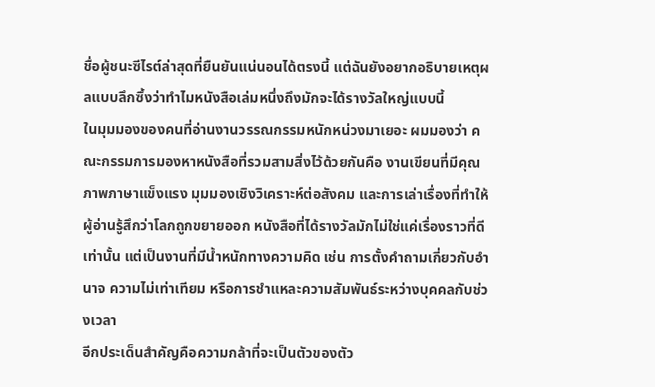ชื่อผู้ชนะซีไรต์ล่าสุดที่ยืนยันแน่นอนได้ตรงนี้ แต่ฉันยังอยากอธิบายเหตุผลแบบลึกซึ้งว่าทำไมหนังสือเล่มหนึ่งถึงมักจะได้รางวัลใหญ่แบบนี้
ในมุมมองของคนที่อ่านงานวรรณกรรมหนักหน่วงมาเยอะ ผมมองว่า คณะกรรมการมองหาหนังสือที่รวมสามสิ่งไว้ด้วยกันคือ งานเขียนที่มีคุณภาพภาษาแข็งแรง มุมมองเชิงวิเคราะห์ต่อสังคม และการเล่าเรื่องที่ทำให้ผู้อ่านรู้สึกว่าโลกถูกขยายออก หนังสือที่ได้รางวัลมักไม่ใช่แค่เรื่องราวที่ดีเท่านั้น แต่เป็นงานที่มีน้ำหนักทางความคิด เช่น การตั้งคำถามเกี่ยวกับอำนาจ ความไม่เท่าเทียม หรือการชำแหละความสัมพันธ์ระหว่างบุคคลกับช่วงเวลา
อีกประเด็นสำคัญคือความกล้าที่จะเป็นตัวของตัว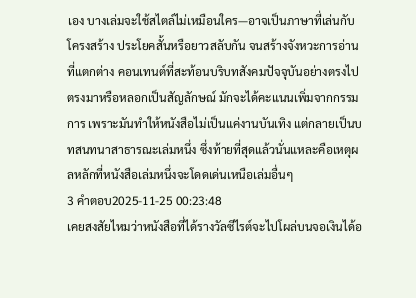เอง บางเล่มจะใช้สไตล์ไม่เหมือนใคร—อาจเป็นภาษาที่เล่นกับโครงสร้าง ประโยคสั้นหรือยาวสลับกัน จนสร้างจังหวะการอ่านที่แตกต่าง คอนเทนต์ที่สะท้อนบริบทสังคมปัจจุบันอย่างตรงไปตรงมาหรือหลอกเป็นสัญลักษณ์ มักจะได้คะแนนเพิ่มจากกรรมการ เพราะมันทำให้หนังสือไม่เป็นแค่งานบันเทิง แต่กลายเป็นบทสนทนาสาธารณะเล่มหนึ่ง ซึ่งท้ายที่สุดแล้วนั่นแหละคือเหตุผลหลักที่หนังสือเล่มหนึ่งจะโดดเด่นเหนือเล่มอื่นๆ
3 คำตอบ2025-11-25 00:23:48
เคยสงสัยไหมว่าหนังสือที่ได้รางวัลซีไรต์จะไปโผล่บนจอเงินได้อ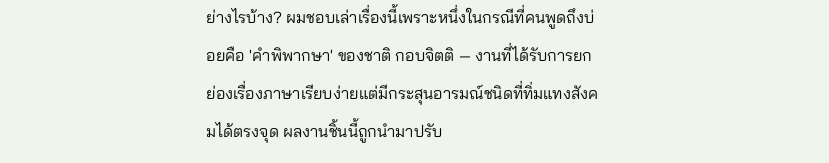ย่างไรบ้าง? ผมชอบเล่าเรื่องนี้เพราะหนึ่งในกรณีที่คนพูดถึงบ่อยคือ 'คำพิพากษา' ของชาติ กอบจิตติ — งานที่ได้รับการยกย่องเรื่องภาษาเรียบง่ายแต่มีกระสุนอารมณ์ชนิดที่ทิ่มแทงสังคมได้ตรงจุด ผลงานชิ้นนี้ถูกนำมาปรับ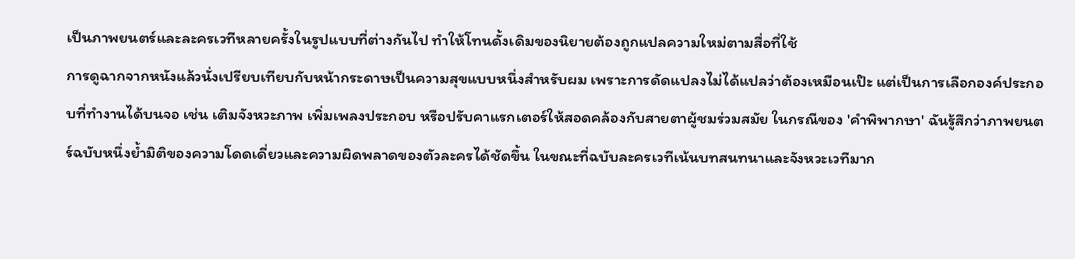เป็นภาพยนตร์และละครเวทีหลายครั้งในรูปแบบที่ต่างกันไป ทำให้โทนดั้งเดิมของนิยายต้องถูกแปลความใหม่ตามสื่อที่ใช้
การดูฉากจากหนังแล้วนั่งเปรียบเทียบกับหน้ากระดาษเป็นความสุขแบบหนึ่งสำหรับผม เพราะการดัดแปลงไม่ได้แปลว่าต้องเหมือนเป๊ะ แต่เป็นการเลือกองค์ประกอบที่ทำงานได้บนจอ เช่น เติมจังหวะภาพ เพิ่มเพลงประกอบ หรือปรับคาแรกเตอร์ให้สอดคล้องกับสายตาผู้ชมร่วมสมัย ในกรณีของ 'คำพิพากษา' ฉันรู้สึกว่าภาพยนตร์ฉบับหนึ่งย้ำมิติของความโดดเดี่ยวและความผิดพลาดของตัวละครได้ชัดขึ้น ในขณะที่ฉบับละครเวทีเน้นบทสนทนาและจังหวะเวทีมาก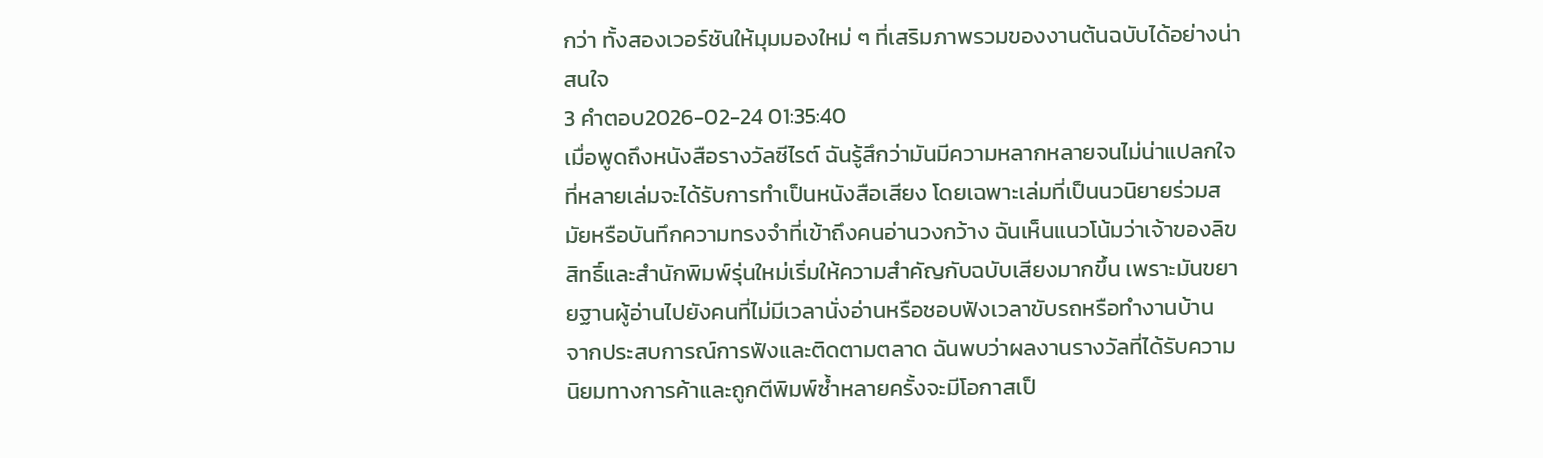กว่า ทั้งสองเวอร์ชันให้มุมมองใหม่ ๆ ที่เสริมภาพรวมของงานต้นฉบับได้อย่างน่าสนใจ
3 คำตอบ2026-02-24 01:35:40
เมื่อพูดถึงหนังสือรางวัลซีไรต์ ฉันรู้สึกว่ามันมีความหลากหลายจนไม่น่าแปลกใจที่หลายเล่มจะได้รับการทำเป็นหนังสือเสียง โดยเฉพาะเล่มที่เป็นนวนิยายร่วมสมัยหรือบันทึกความทรงจำที่เข้าถึงคนอ่านวงกว้าง ฉันเห็นแนวโน้มว่าเจ้าของลิขสิทธิ์และสำนักพิมพ์รุ่นใหม่เริ่มให้ความสำคัญกับฉบับเสียงมากขึ้น เพราะมันขยายฐานผู้อ่านไปยังคนที่ไม่มีเวลานั่งอ่านหรือชอบฟังเวลาขับรถหรือทำงานบ้าน
จากประสบการณ์การฟังและติดตามตลาด ฉันพบว่าผลงานรางวัลที่ได้รับความนิยมทางการค้าและถูกตีพิมพ์ซ้ำหลายครั้งจะมีโอกาสเป็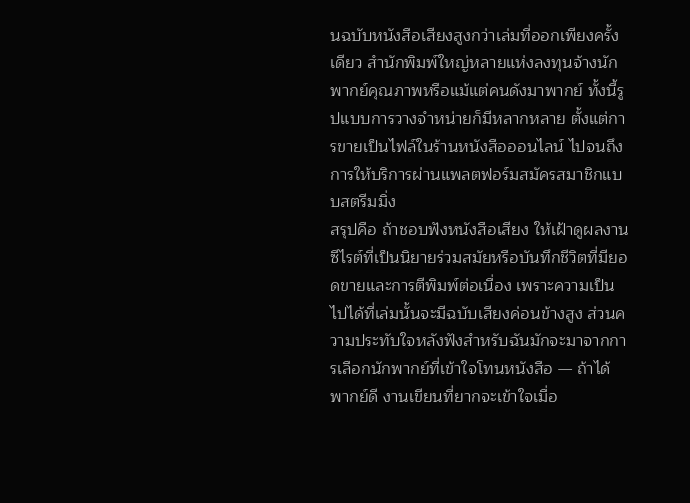นฉบับหนังสือเสียงสูงกว่าเล่มที่ออกเพียงครั้งเดียว สำนักพิมพ์ใหญ่หลายแห่งลงทุนจ้างนักพากย์คุณภาพหรือแม้แต่คนดังมาพากย์ ทั้งนี้รูปแบบการวางจำหน่ายก็มีหลากหลาย ตั้งแต่การขายเป็นไฟล์ในร้านหนังสือออนไลน์ ไปจนถึงการให้บริการผ่านแพลตฟอร์มสมัครสมาชิกแบบสตรีมมิ่ง
สรุปคือ ถ้าชอบฟังหนังสือเสียง ให้เฝ้าดูผลงานซีไรต์ที่เป็นนิยายร่วมสมัยหรือบันทึกชีวิตที่มียอดขายและการตีพิมพ์ต่อเนื่อง เพราะความเป็นไปได้ที่เล่มนั้นจะมีฉบับเสียงค่อนข้างสูง ส่วนความประทับใจหลังฟังสำหรับฉันมักจะมาจากการเลือกนักพากย์ที่เข้าใจโทนหนังสือ — ถ้าได้พากย์ดี งานเขียนที่ยากจะเข้าใจเมื่อ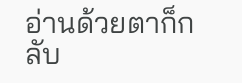อ่านด้วยตาก็กลับ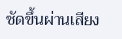ชัดขึ้นผ่านเสียง